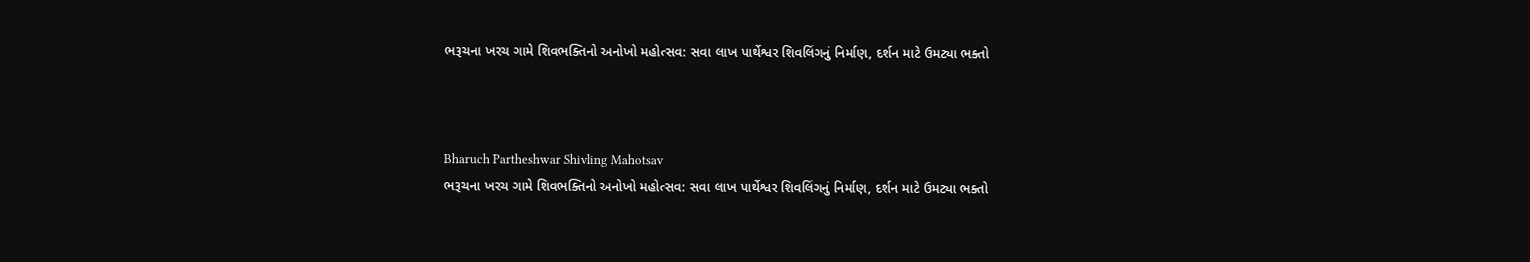ભરૂચના ખરચ ગામે શિવભક્તિનો અનોખો મહોત્સવ: સવા લાખ પાર્થેશ્વર શિવલિંગનું નિર્માણ, દર્શન માટે ઉમટ્યા ભક્તો



Bharuch Partheshwar Shivling Mahotsav
ભરૂચના ખરચ ગામે શિવભક્તિનો અનોખો મહોત્સવ: સવા લાખ પાર્થેશ્વર શિવલિંગનું નિર્માણ, દર્શન માટે ઉમટ્યા ભક્તો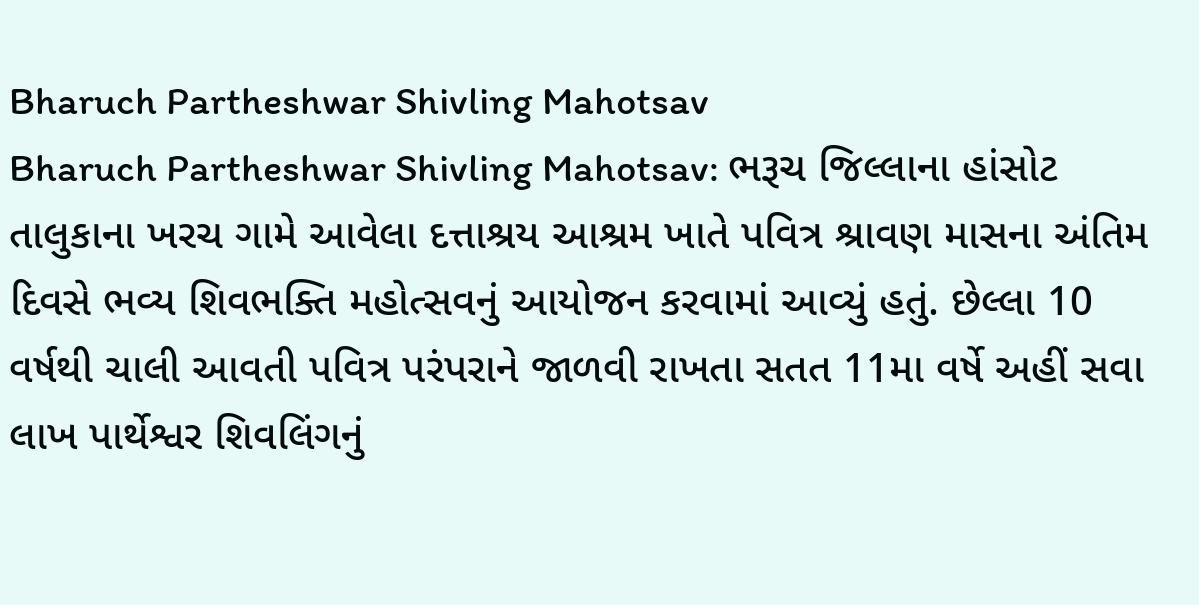Bharuch Partheshwar Shivling Mahotsav
Bharuch Partheshwar Shivling Mahotsav: ભરૂચ જિલ્લાના હાંસોટ તાલુકાના ખરચ ગામે આવેલા દત્તાશ્રય આશ્રમ ખાતે પવિત્ર શ્રાવણ માસના અંતિમ દિવસે ભવ્ય શિવભક્તિ મહોત્સવનું આયોજન કરવામાં આવ્યું હતું. છેલ્લા 10 વર્ષથી ચાલી આવતી પવિત્ર પરંપરાને જાળવી રાખતા સતત 11મા વર્ષે અહીં સવા લાખ પાર્થેશ્વર શિવલિંગનું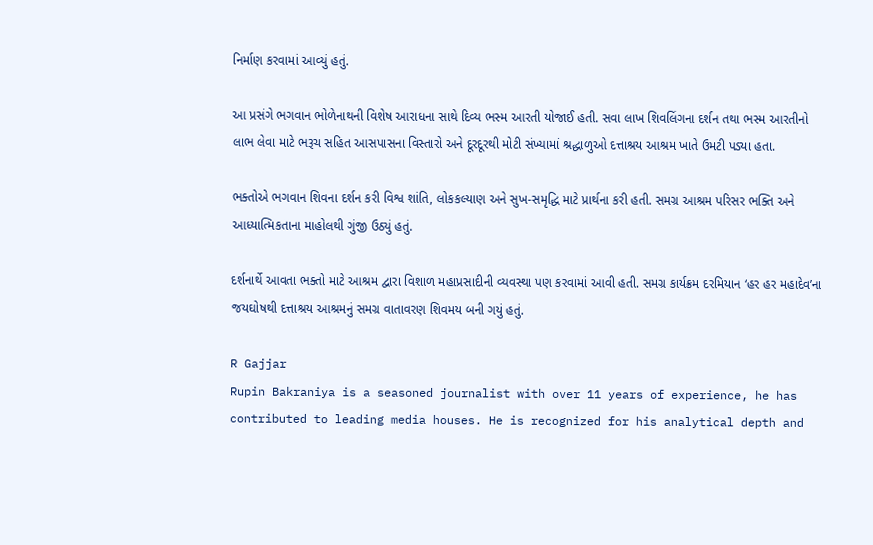નિર્માણ કરવામાં આવ્યું હતું.

આ પ્રસંગે ભગવાન ભોળેનાથની વિશેષ આરાધના સાથે દિવ્ય ભસ્મ આરતી યોજાઈ હતી. સવા લાખ શિવલિંગના દર્શન તથા ભસ્મ આરતીનો લાભ લેવા માટે ભરૂચ સહિત આસપાસના વિસ્તારો અને દૂરદૂરથી મોટી સંખ્યામાં શ્રદ્ધાળુઓ દત્તાશ્રય આશ્રમ ખાતે ઉમટી પડ્યા હતા.

ભક્તોએ ભગવાન શિવના દર્શન કરી વિશ્વ શાંતિ, લોકકલ્યાણ અને સુખ-સમૃદ્ધિ માટે પ્રાર્થના કરી હતી. સમગ્ર આશ્રમ પરિસર ભક્તિ અને આધ્યાત્મિકતાના માહોલથી ગુંજી ઉઠ્યું હતું.

દર્શનાર્થે આવતા ભક્તો માટે આશ્રમ દ્વારા વિશાળ મહાપ્રસાદીની વ્યવસ્થા પણ કરવામાં આવી હતી. સમગ્ર કાર્યક્રમ દરમિયાન ‘હર હર મહાદેવ’ના જયઘોષથી દત્તાશ્રય આશ્રમનું સમગ્ર વાતાવરણ શિવમય બની ગયું હતું.

R Gajjar
Rupin Bakraniya is a seasoned journalist with over 11 years of experience, he has contributed to leading media houses. He is recognized for his analytical depth and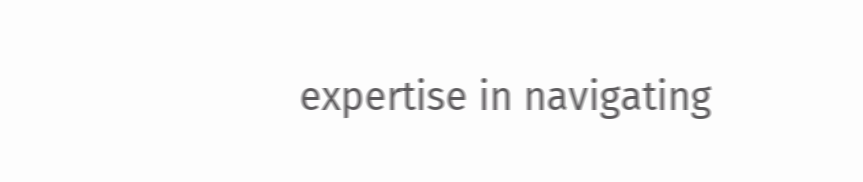expertise in navigating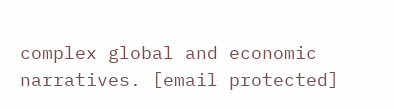complex global and economic narratives. [email protected]